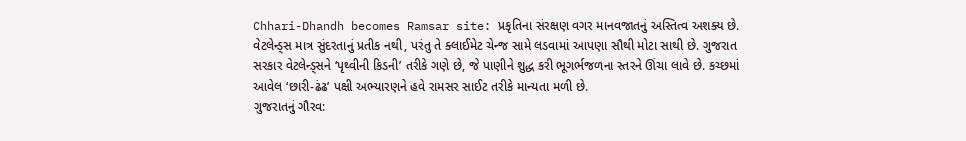Chhari-Dhandh becomes Ramsar site: પ્રકૃતિના સંરક્ષણ વગર માનવજાતનું અસ્તિત્વ અશક્ય છે. વેટલેન્ડ્સ માત્ર સુંદરતાનું પ્રતીક નથી, પરંતુ તે ક્લાઈમેટ ચેન્જ સામે લડવામાં આપણા સૌથી મોટા સાથી છે. ગુજરાત સરકાર વેટલેન્ડ્સને ‘પૃથ્વીની કિડની’ તરીકે ગણે છે, જે પાણીને શુદ્ધ કરી ભૂગર્ભજળના સ્તરને ઊંચા લાવે છે. કચ્છમાં આવેલ ‘છારી-ઢંઢ’ પક્ષી અભ્યારણને હવે રામસર સાઈટ તરીકે માન્યતા મળી છે.
ગુજરાતનું ગૌરવ: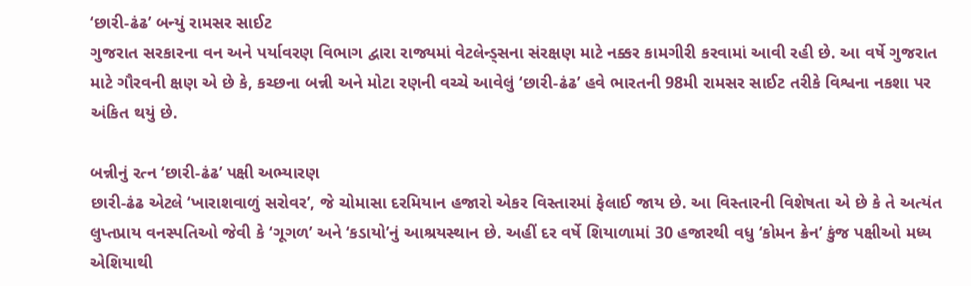‘છારી-ઢંઢ’ બન્યું રામસર સાઈટ
ગુજરાત સરકારના વન અને પર્યાવરણ વિભાગ દ્વારા રાજ્યમાં વેટલેન્ડ્સના સંરક્ષણ માટે નક્કર કામગીરી કરવામાં આવી રહી છે. આ વર્ષે ગુજરાત માટે ગૌરવની ક્ષણ એ છે કે, કચ્છના બન્ની અને મોટા રણની વચ્ચે આવેલું ‘છારી-ઢંઢ’ હવે ભારતની 98મી રામસર સાઈટ તરીકે વિશ્વના નકશા પર અંકિત થયું છે.

બન્નીનું રત્ન ‘છારી-ઢંઢ’ પક્ષી અભ્યારણ
છારી-ઢંઢ એટલે ‘ખારાશવાળું સરોવર’, જે ચોમાસા દરમિયાન હજારો એકર વિસ્તારમાં ફેલાઈ જાય છે. આ વિસ્તારની વિશેષતા એ છે કે તે અત્યંત લુપ્તપ્રાય વનસ્પતિઓ જેવી કે ‘ગૂગળ’ અને ‘કડાયો’નું આશ્રયસ્થાન છે. અહીં દર વર્ષે શિયાળામાં 30 હજારથી વધુ ‘કોમન ક્રેન’ કુંજ પક્ષીઓ મધ્ય એશિયાથી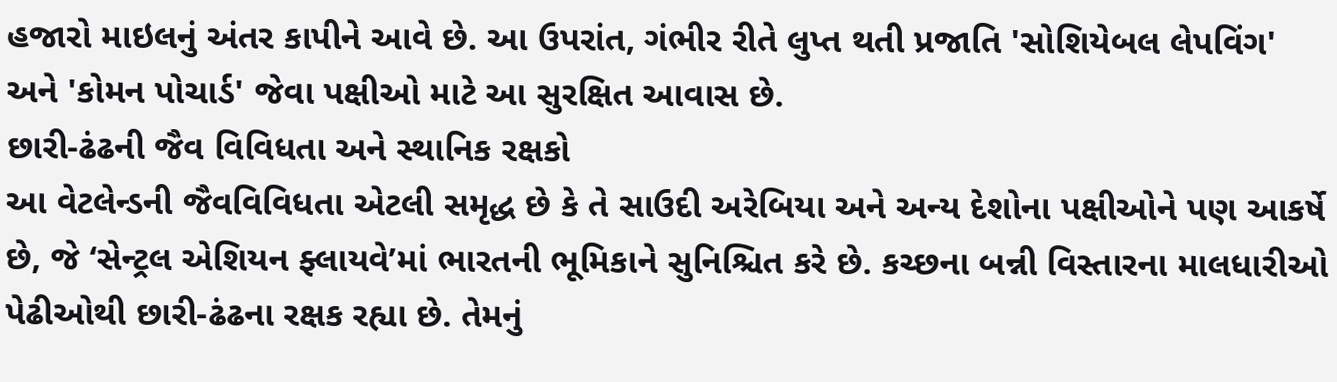હજારો માઇલનું અંતર કાપીને આવે છે. આ ઉપરાંત, ગંભીર રીતે લુપ્ત થતી પ્રજાતિ 'સોશિયેબલ લેપવિંગ' અને 'કોમન પોચાર્ડ' જેવા પક્ષીઓ માટે આ સુરક્ષિત આવાસ છે.
છારી-ઢંઢની જૈવ વિવિધતા અને સ્થાનિક રક્ષકો
આ વેટલેન્ડની જૈવવિવિધતા એટલી સમૃદ્ધ છે કે તે સાઉદી અરેબિયા અને અન્ય દેશોના પક્ષીઓને પણ આકર્ષે છે, જે ‘સેન્ટ્રલ એશિયન ફ્લાયવે’માં ભારતની ભૂમિકાને સુનિશ્ચિત કરે છે. કચ્છના બન્ની વિસ્તારના માલધારીઓ પેઢીઓથી છારી-ઢંઢના રક્ષક રહ્યા છે. તેમનું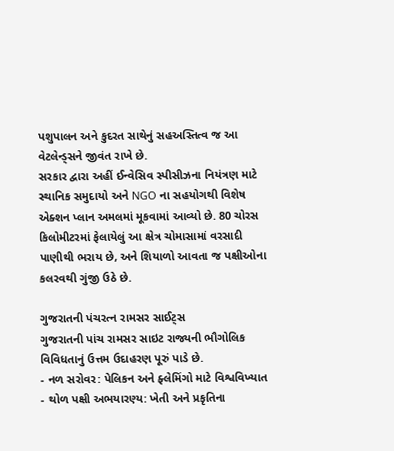પશુપાલન અને કુદરત સાથેનું સહઅસ્તિત્વ જ આ વેટલેન્ડ્સને જીવંત રાખે છે.
સરકાર દ્વારા અહીં ઈન્વેસિવ સ્પીસીઝના નિયંત્રણ માટે સ્થાનિક સમુદાયો અને NGO ના સહયોગથી વિશેષ એક્શન પ્લાન અમલમાં મૂકવામાં આવ્યો છે. 80 ચોરસ કિલોમીટરમાં ફેલાયેલું આ ક્ષેત્ર ચોમાસામાં વરસાદી પાણીથી ભરાય છે, અને શિયાળો આવતા જ પક્ષીઓના કલરવથી ગુંજી ઉઠે છે.

ગુજરાતની પંચરત્ન રામસર સાઈટ્સ
ગુજરાતની પાંચ રામસર સાઇટ રાજ્યની ભૌગોલિક વિવિધતાનું ઉત્તમ ઉદાહરણ પૂરું પાડે છે.
- નળ સરોવર: પેલિકન અને ફ્લેમિંગો માટે વિશ્વવિખ્યાત
- થોળ પક્ષી અભયારણ્ય: ખેતી અને પ્રકૃતિના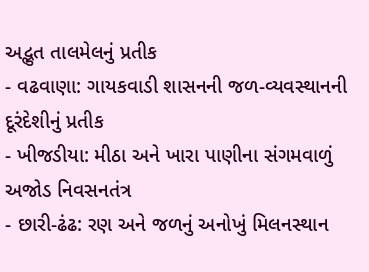અદ્ભુત તાલમેલનું પ્રતીક
- વઢવાણા: ગાયકવાડી શાસનની જળ-વ્યવસ્થાનની દૂરંદેશીનું પ્રતીક
- ખીજડીયા: મીઠા અને ખારા પાણીના સંગમવાળું અજોડ નિવસનતંત્ર
- છારી-ઢંઢ: રણ અને જળનું અનોખું મિલનસ્થાન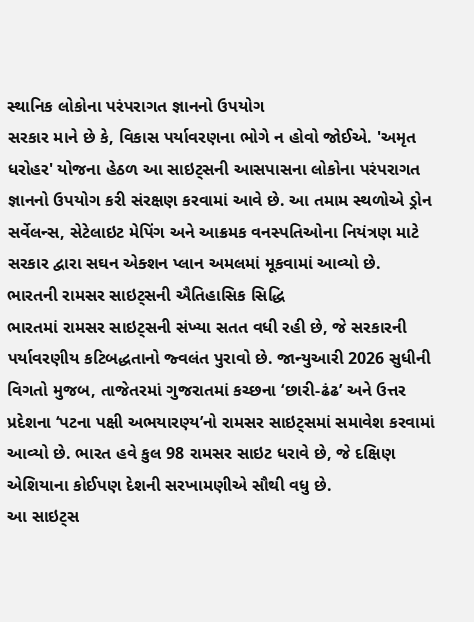સ્થાનિક લોકોના પરંપરાગત જ્ઞાનનો ઉપયોગ
સરકાર માને છે કે, વિકાસ પર્યાવરણના ભોગે ન હોવો જોઈએ. 'અમૃત ધરોહર' યોજના હેઠળ આ સાઇટ્સની આસપાસના લોકોના પરંપરાગત જ્ઞાનનો ઉપયોગ કરી સંરક્ષણ કરવામાં આવે છે. આ તમામ સ્થળોએ ડ્રોન સર્વેલન્સ, સેટેલાઇટ મેપિંગ અને આક્રમક વનસ્પતિઓના નિયંત્રણ માટે સરકાર દ્વારા સઘન એક્શન પ્લાન અમલમાં મૂકવામાં આવ્યો છે.
ભારતની રામસર સાઇટ્સની ઐતિહાસિક સિદ્ધિ
ભારતમાં રામસર સાઇટ્સની સંખ્યા સતત વધી રહી છે, જે સરકારની પર્યાવરણીય કટિબદ્ધતાનો જ્વલંત પુરાવો છે. જાન્યુઆરી 2026 સુધીની વિગતો મુજબ, તાજેતરમાં ગુજરાતમાં કચ્છના ‘છારી-ઢંઢ’ અને ઉત્તર પ્રદેશના ‘પટના પક્ષી અભયારણ્ય’નો રામસર સાઇટ્સમાં સમાવેશ કરવામાં આવ્યો છે. ભારત હવે કુલ 98 રામસર સાઇટ ધરાવે છે, જે દક્ષિણ એશિયાના કોઈપણ દેશની સરખામણીએ સૌથી વધુ છે.
આ સાઇટ્સ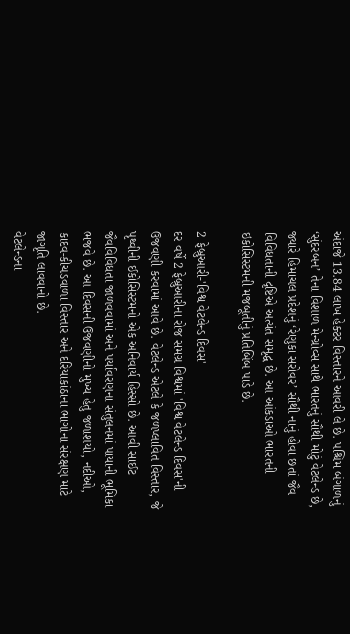અંદાજે 13.84 લાખ હેક્ટર વિસ્તારને આવરી લે છે. પશ્ચિમ બંગાળનું ‘સુંદરબન’ તેના વિશાળ મેન્ગ્રોવ્સ સાથે ભારતનું સૌથી મોટું વેટલેન્ડ છે, જ્યારે હિમાચલ પ્રદેશનું ‘રેણુકા સરોવર’ સૌથી નાનું હોવા છતાં જૈવ વિવિધતાની દૃષ્ટિએ અત્યંત સમૃદ્ધ છે. આ આંકડાઓ ભારતની ઇકોસિસ્ટમની મજબૂતીનું પ્રતિબિંબ પાડે છે.

2 ફેબ્રુઆરી-'વિશ્વ વેટલેન્ડ દિવસ'
દર વર્ષે 2 ફેબ્રુઆરીના રોજ સમગ્ર વિશ્વમાં 'વિશ્વ વેટલેન્ડ દિવસ'ની ઉજવણી કરવામાં આવે છે. વેટલેન્ડ એટલે કે જળપ્લાવિત વિસ્તાર, જે પૃથ્વીની ઈકોસિસ્ટમનો એક અનિવાર્ય હિસ્સો છે. આવી સાઈટ જૈવવિવિધતા જાળવવામાં અને પર્યાવરણના સંતુલનમાં પાયાની ભૂમિકા ભજવે છે. આ દિવસની ઉજવણીનો મુખ્ય હેતુ જળાશયો, નદીઓ, કાદવ-કીચડવાળા વિસ્તાર અને દરિયાકાંઠાના ભાગોના સંરક્ષણ માટે જાગૃતિ લાવવાનો છે.
વેટલેન્ડના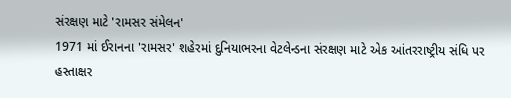સંરક્ષણ માટે 'રામસર સંમેલન'
1971 માં ઈરાનના 'રામસર' શહેરમાં દુનિયાભરના વેટલેન્ડના સંરક્ષણ માટે એક આંતરરાષ્ટ્રીય સંધિ પર હસ્તાક્ષર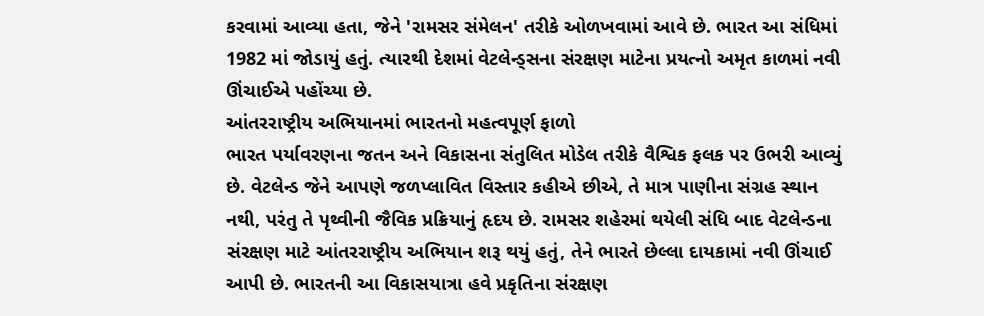કરવામાં આવ્યા હતા, જેને 'રામસર સંમેલન' તરીકે ઓળખવામાં આવે છે. ભારત આ સંધિમાં 1982 માં જોડાયું હતું. ત્યારથી દેશમાં વેટલેન્ડ્સના સંરક્ષણ માટેના પ્રયત્નો અમૃત કાળમાં નવી ઊંચાઈએ પહોંચ્યા છે.
આંતરરાષ્ટ્રીય અભિયાનમાં ભારતનો મહત્વપૂર્ણ ફાળો
ભારત પર્યાવરણના જતન અને વિકાસના સંતુલિત મોડેલ તરીકે વૈશ્વિક ફલક પર ઉભરી આવ્યું છે. વેટલેન્ડ જેને આપણે જળપ્લાવિત વિસ્તાર કહીએ છીએ, તે માત્ર પાણીના સંગ્રહ સ્થાન નથી, પરંતુ તે પૃથ્વીની જૈવિક પ્રક્રિયાનું હૃદય છે. રામસર શહેરમાં થયેલી સંધિ બાદ વેટલેન્ડના સંરક્ષણ માટે આંતરરાષ્ટ્રીય અભિયાન શરૂ થયું હતું, તેને ભારતે છેલ્લા દાયકામાં નવી ઊંચાઈ આપી છે. ભારતની આ વિકાસયાત્રા હવે પ્રકૃતિના સંરક્ષણ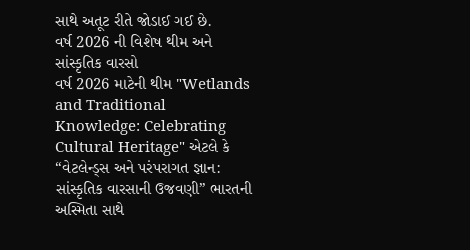સાથે અતૂટ રીતે જોડાઈ ગઈ છે.
વર્ષ 2026 ની વિશેષ થીમ અને સાંસ્કૃતિક વારસો
વર્ષ 2026 માટેની થીમ "Wetlands and Traditional Knowledge: Celebrating Cultural Heritage" એટલે કે “વેટલેન્ડ્સ અને પરંપરાગત જ્ઞાન: સાંસ્કૃતિક વારસાની ઉજવણી” ભારતની અસ્મિતા સાથે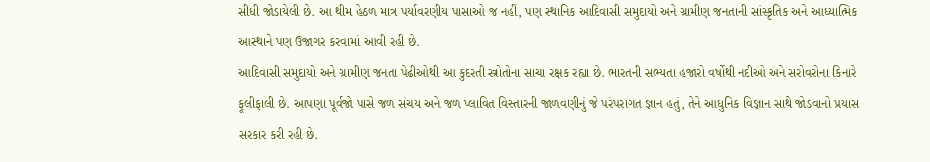સીધી જોડાયેલી છે. આ થીમ હેઠળ માત્ર પર્યાવરણીય પાસાઓ જ નહીં, પણ સ્થાનિક આદિવાસી સમુદાયો અને ગ્રામીણ જનતાની સાંસ્કૃતિક અને આધ્યાત્મિક આસ્થાને પણ ઉજાગર કરવામાં આવી રહી છે.
આદિવાસી સમુદાયો અને ગ્રામીણ જનતા પેઢીઓથી આ કુદરતી સ્ત્રોતોના સાચા રક્ષક રહ્યા છે. ભારતની સભ્યતા હજારો વર્ષોથી નદીઓ અને સરોવરોના કિનારે ફૂલીફાલી છે. આપણા પૂર્વજો પાસે જળ સંચય અને જળ પ્લાવિત વિસ્તારની જાળવણીનું જે પરંપરાગત જ્ઞાન હતું, તેને આધુનિક વિજ્ઞાન સાથે જોડવાનો પ્રયાસ સરકાર કરી રહી છે.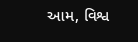આમ, વિશ્વ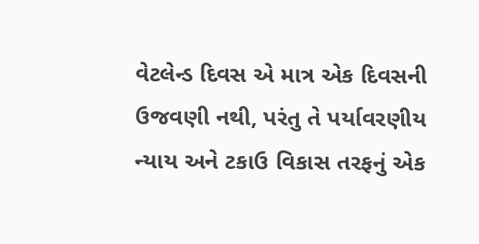વેટલેન્ડ દિવસ એ માત્ર એક દિવસની ઉજવણી નથી, પરંતુ તે પર્યાવરણીય ન્યાય અને ટકાઉ વિકાસ તરફનું એક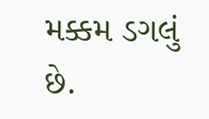મક્કમ ડગલું છે.